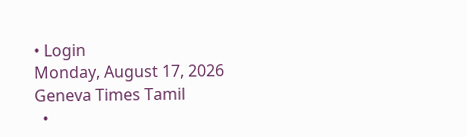• Login
Monday, August 17, 2026
Geneva Times Tamil
  •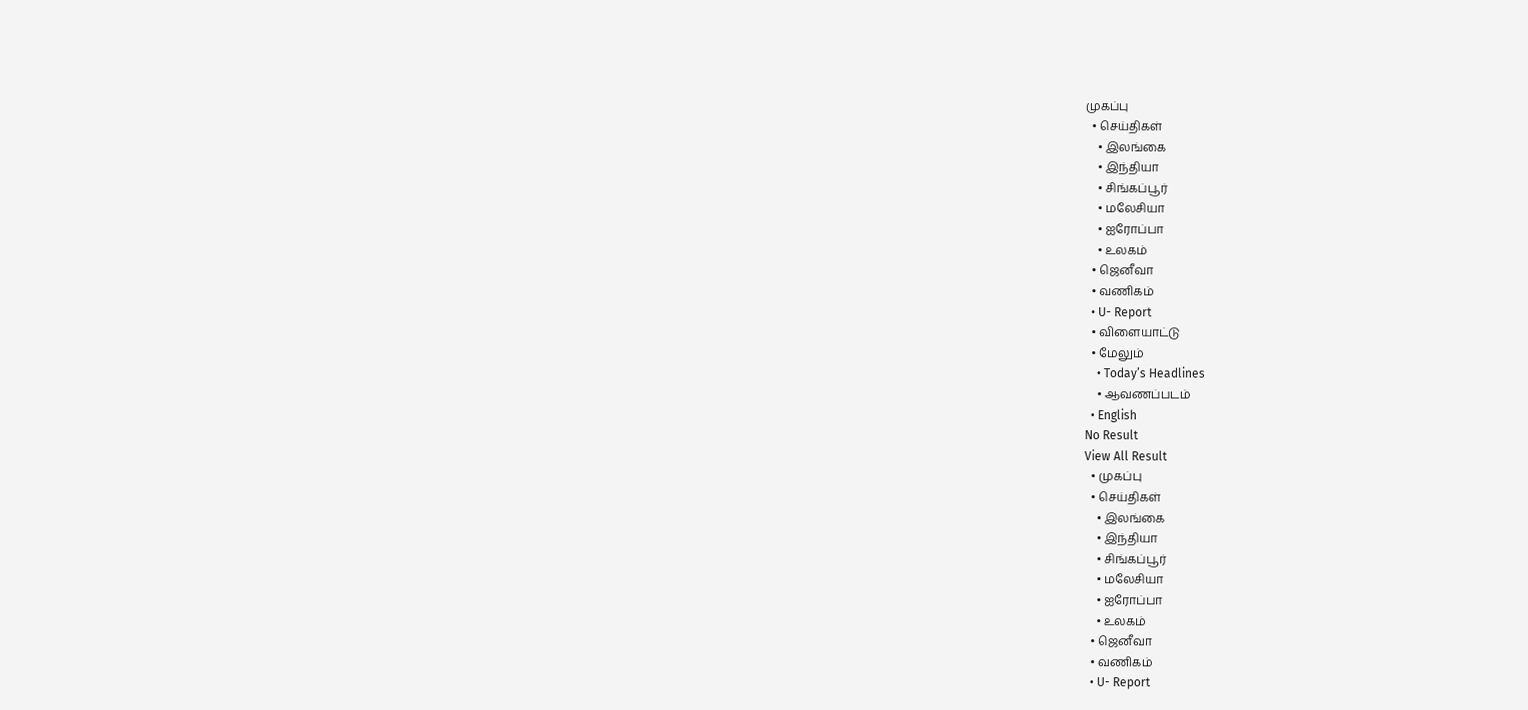முகப்பு
  • செய்திகள்
    • இலங்கை
    • இந்தியா
    • சிங்கப்பூர்
    • மலேசியா
    • ஐரோப்பா
    • உலகம்
  • ஜெனீவா
  • வணிகம்
  • U- Report
  • விளையாட்டு
  • மேலும்
    • Today’s Headlines
    • ஆவணப்படம்
  • English
No Result
View All Result
  • முகப்பு
  • செய்திகள்
    • இலங்கை
    • இந்தியா
    • சிங்கப்பூர்
    • மலேசியா
    • ஐரோப்பா
    • உலகம்
  • ஜெனீவா
  • வணிகம்
  • U- Report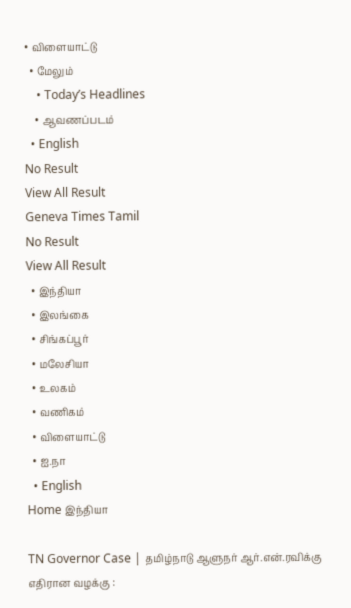• விளையாட்டு
  • மேலும்
    • Today’s Headlines
    • ஆவணப்படம்
  • English
No Result
View All Result
Geneva Times Tamil
No Result
View All Result
  • இந்தியா
  • இலங்கை
  • சிங்கப்பூர்
  • மலேசியா
  • உலகம்
  • வணிகம்
  • விளையாட்டு
  • ஐ.நா
  • English
Home இந்தியா

TN Governor Case | தமிழ்நாடு ஆளுநர் ஆர்.என்.ரவிக்கு எதிரான வழக்கு :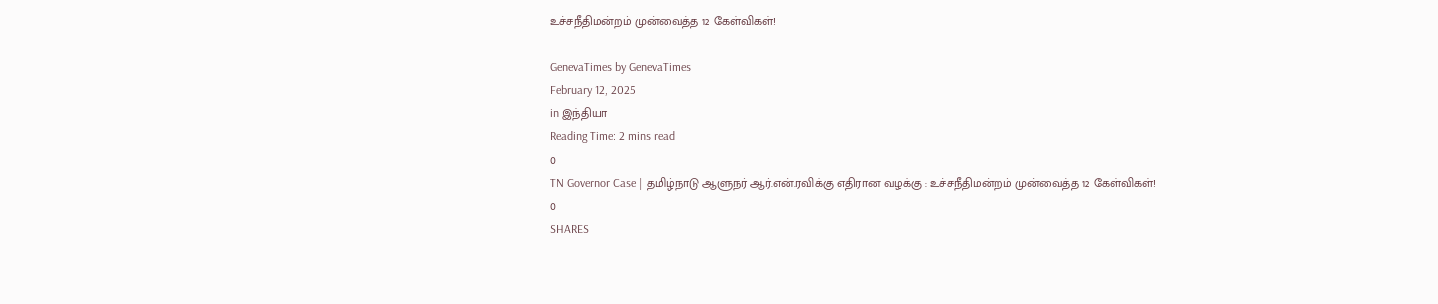உச்சநீதிமன்றம் முன்வைத்த 12 கேள்விகள்!

GenevaTimes by GenevaTimes
February 12, 2025
in இந்தியா
Reading Time: 2 mins read
0
TN Governor Case | தமிழ்நாடு ஆளுநர் ஆர்.என்.ரவிக்கு எதிரான வழக்கு : உச்சநீதிமன்றம் முன்வைத்த 12 கேள்விகள்!
0
SHARES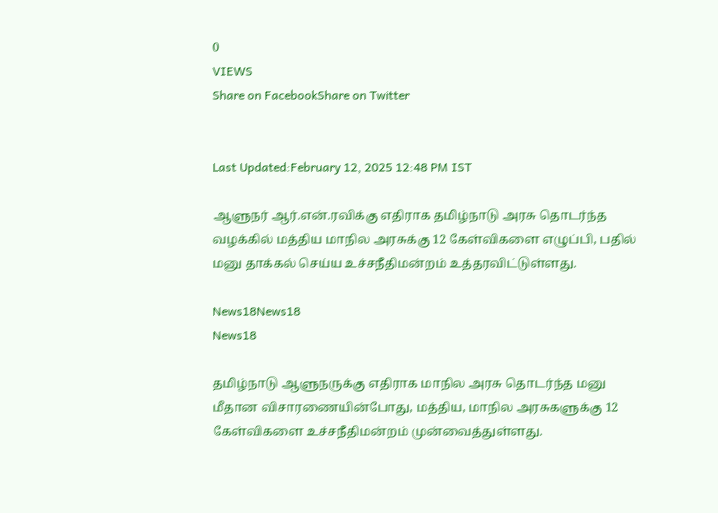0
VIEWS
Share on FacebookShare on Twitter


Last Updated:February 12, 2025 12:48 PM IST

ஆளுநர் ஆர்.என்.ரவிக்கு எதிராக தமிழ்நாடு அரசு தொடர்ந்த வழக்கில் மத்திய மாநில அரசுக்கு 12 கேள்விகளை எழுப்பி, பதில் மனு தாக்கல் செய்ய உச்சநீதிமன்றம் உத்தரவிட்டுள்ளது.

News18News18
News18

தமிழ்நாடு ஆளுநருக்கு எதிராக மாநில அரசு தொடர்ந்த மனு மீதான விசாரணையின்போது, மத்திய, மாநில அரசுகளுக்கு 12 கேள்விகளை உச்சநீதிமன்றம் முன்வைத்துள்ளது.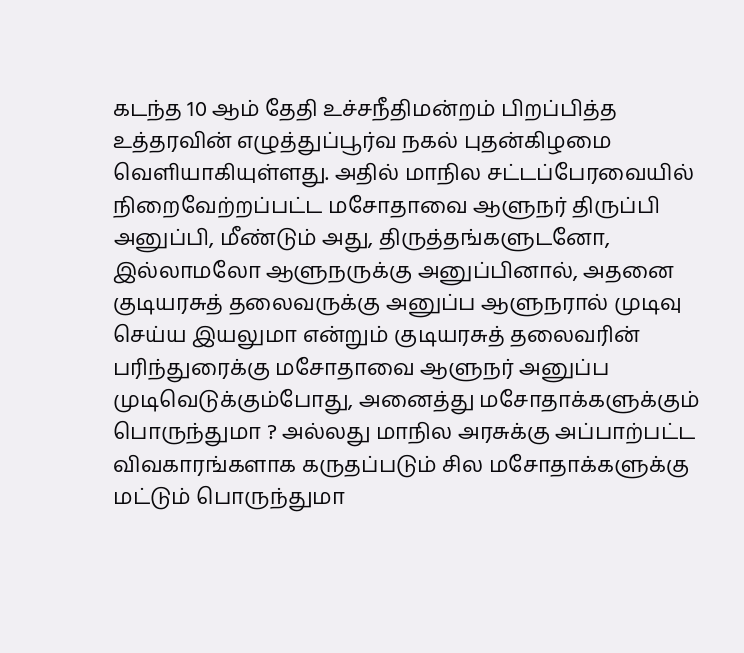கடந்த 10 ஆம் தேதி உச்சநீதிமன்றம் பிறப்பித்த உத்தரவின் எழுத்துப்பூர்வ நகல் புதன்கிழமை வெளியாகியுள்ளது. அதில் மாநில சட்டப்பேரவையில் நிறைவேற்றப்பட்ட மசோதாவை ஆளுநர் திருப்பி அனுப்பி, மீண்டும் அது, திருத்தங்களுடனோ, இல்லாமலோ ஆளுநருக்கு அனுப்பினால், அதனை குடியரசுத் தலைவருக்கு அனுப்ப ஆளுநரால் முடிவு செய்ய இயலுமா என்றும் குடியரசுத் தலைவரின் பரிந்துரைக்கு மசோதாவை ஆளுநர் அனுப்ப முடிவெடுக்கும்போது, அனைத்து மசோதாக்களுக்கும் பொருந்துமா ? அல்லது மாநில அரசுக்கு அப்பாற்பட்ட விவகாரங்களாக கருதப்படும் சில மசோதாக்களுக்கு மட்டும் பொருந்துமா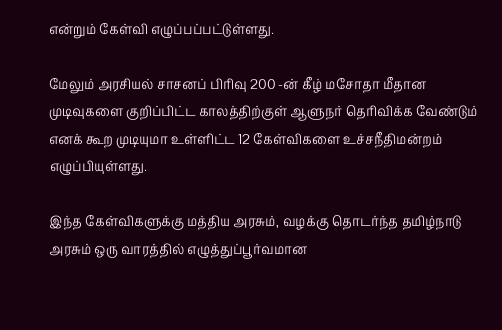என்றும் கேள்வி எழுப்பப்பட்டுள்ளது.

மேலும் அரசியல் சாசனப் பிரிவு 200 -ன் கீழ் மசோதா மீதான முடிவுகளை குறிப்பிட்ட காலத்திற்குள் ஆளுநர் தெரிவிக்க வேண்டும் எனக் கூற முடியுமா உள்ளிட்ட 12 கேள்விகளை உச்சநீதிமன்றம் எழுப்பியுள்ளது.

இந்த கேள்விகளுக்கு மத்திய அரசும், வழக்கு தொடர்ந்த தமிழ்நாடு அரசும் ஒரு வாரத்தில் எழுத்துப்பூர்வமான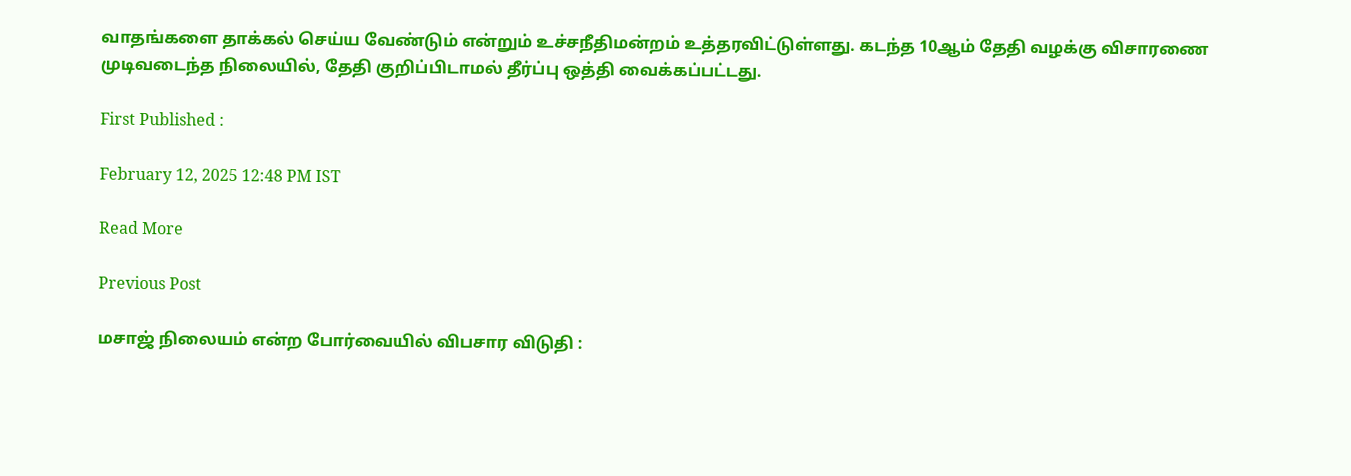வாதங்களை தாக்கல் செய்ய வேண்டும் என்றும் உச்சநீதிமன்றம் உத்தரவிட்டுள்ளது. கடந்த 10ஆம் தேதி வழக்கு விசாரணை முடிவடைந்த நிலையில், தேதி குறிப்பிடாமல் தீர்ப்பு ஒத்தி வைக்கப்பட்டது.

First Published :

February 12, 2025 12:48 PM IST

Read More

Previous Post

மசாஜ் நிலையம் என்ற போர்வையில் விபசார விடுதி :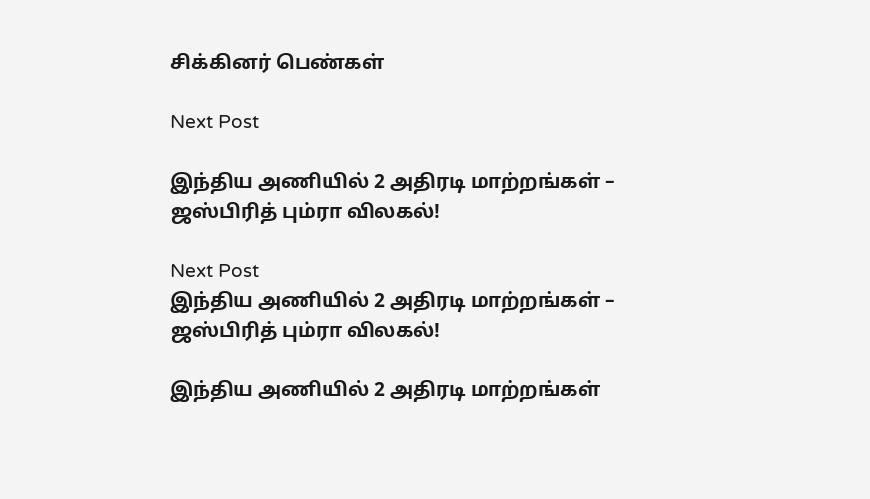சிக்கினர் பெண்கள்

Next Post

இந்திய அணியில் 2 அதிரடி மாற்றங்கள் –  ஜஸ்பிரித் பும்ரா விலகல்!

Next Post
இந்திய அணியில் 2 அதிரடி மாற்றங்கள் –  ஜஸ்பிரித் பும்ரா விலகல்!

இந்திய அணியில் 2 அதிரடி மாற்றங்கள்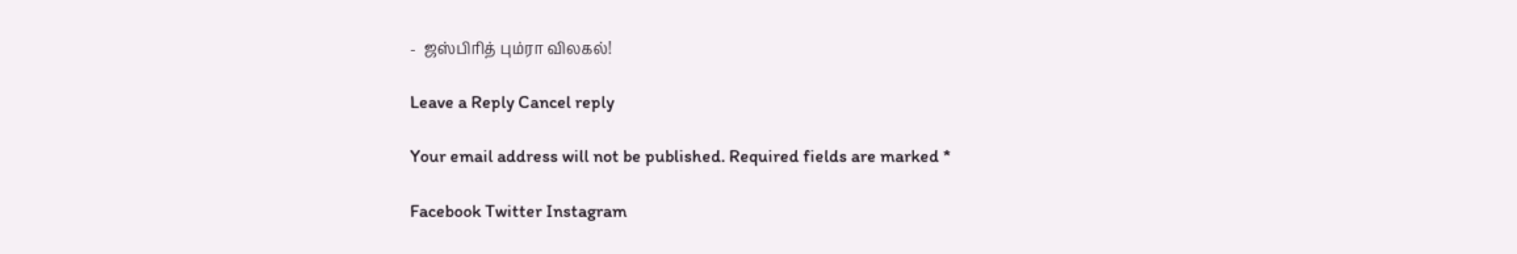-  ஜஸ்பிரித் பும்ரா விலகல்!

Leave a Reply Cancel reply

Your email address will not be published. Required fields are marked *

Facebook Twitter Instagram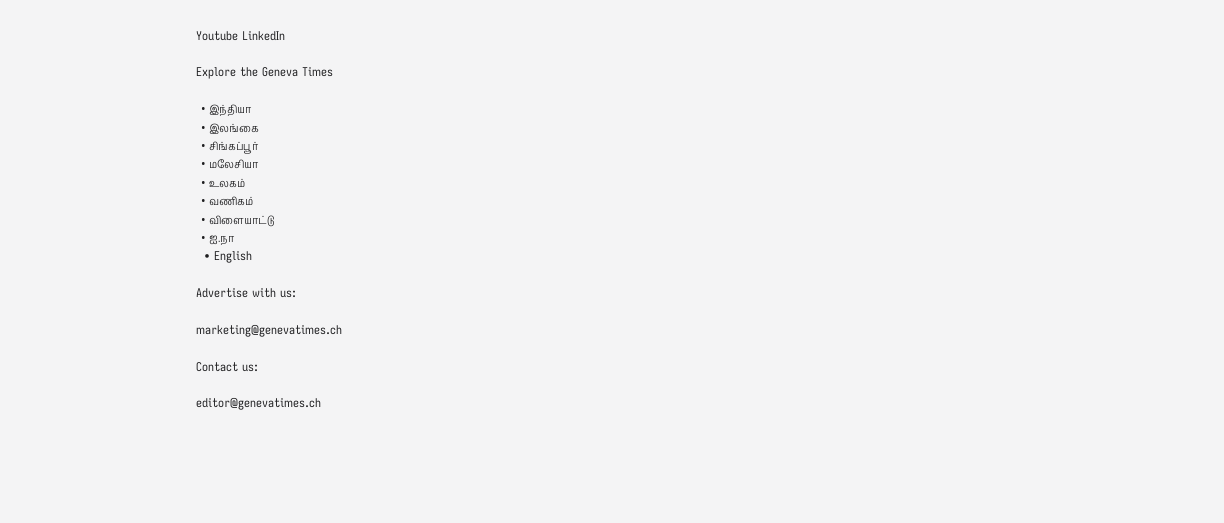Youtube LinkedIn

Explore the Geneva Times

  • இந்தியா
  • இலங்கை
  • சிங்கப்பூர்
  • மலேசியா
  • உலகம்
  • வணிகம்
  • விளையாட்டு
  • ஐ.நா
  • English

Advertise with us:

marketing@genevatimes.ch

Contact us:

editor@genevatimes.ch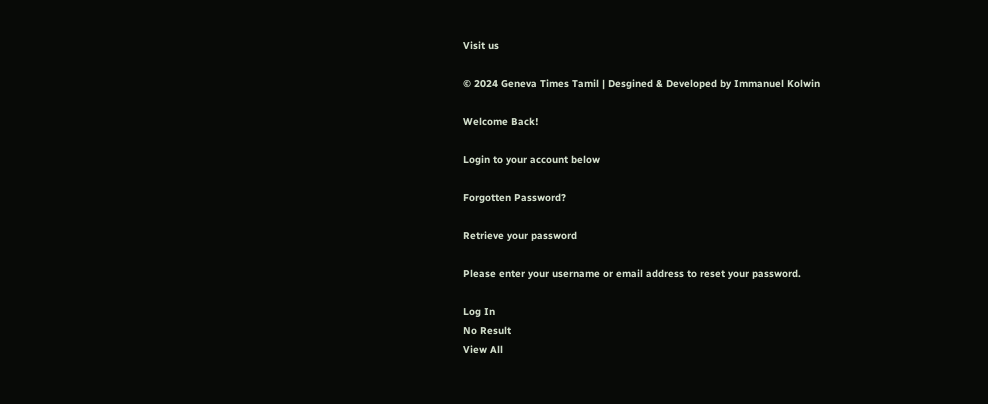Visit us

© 2024 Geneva Times Tamil | Desgined & Developed by Immanuel Kolwin

Welcome Back!

Login to your account below

Forgotten Password?

Retrieve your password

Please enter your username or email address to reset your password.

Log In
No Result
View All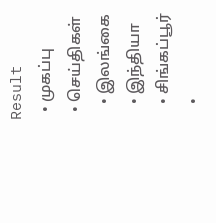Result
  • முகப்பு
  • செய்திகள்
    • இலங்கை
    • இந்தியா
    • சிங்கப்பூர்
    •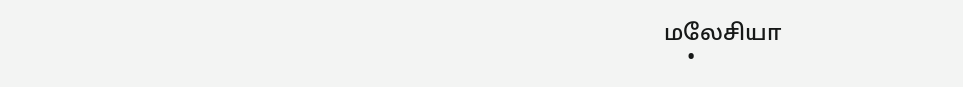மலேசியா
    •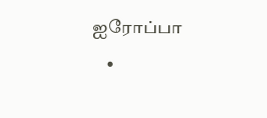ஐரோப்பா
    •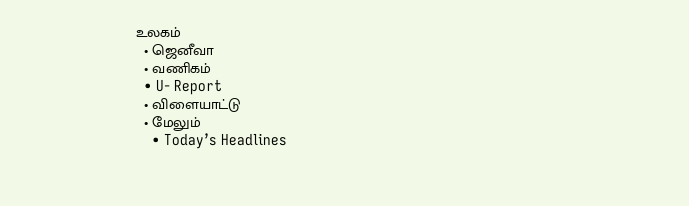உலகம்
  • ஜெனீவா
  • வணிகம்
  • U- Report
  • விளையாட்டு
  • மேலும்
    • Today’s Headlines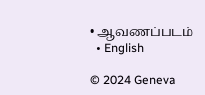• ஆவணப்படம்
  • English

© 2024 Geneva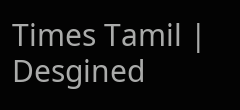Times Tamil | Desgined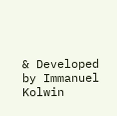& Developed by Immanuel Kolwin